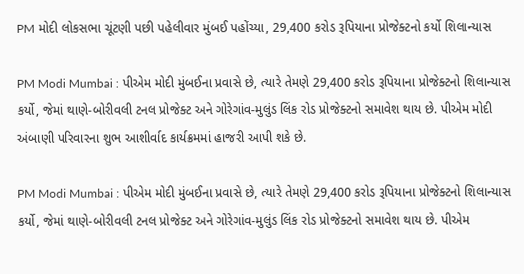PM મોદી લોકસભા ચૂંટણી પછી પહેલીવાર મુંબઈ પહોંચ્યા, 29,400 કરોડ રૂપિયાના પ્રોજેક્ટનો કર્યો શિલાન્યાસ

PM Modi Mumbai : પીએમ મોદી મુંબઈના પ્રવાસે છે, ત્યારે તેમણે 29,400 કરોડ રૂપિયાના પ્રોજેક્ટનો શિલાન્યાસ કર્યો, જેમાં થાણે-બોરીવલી ટનલ પ્રોજેક્ટ અને ગોરેગાંવ-મુલુંડ લિંક રોડ પ્રોજેક્ટનો સમાવેશ થાય છે. પીએમ મોદી અંબાણી પરિવારના શુભ આશીર્વાદ કાર્યક્રમમાં હાજરી આપી શકે છે.

PM Modi Mumbai : પીએમ મોદી મુંબઈના પ્રવાસે છે, ત્યારે તેમણે 29,400 કરોડ રૂપિયાના પ્રોજેક્ટનો શિલાન્યાસ કર્યો, જેમાં થાણે-બોરીવલી ટનલ પ્રોજેક્ટ અને ગોરેગાંવ-મુલુંડ લિંક રોડ પ્રોજેક્ટનો સમાવેશ થાય છે. પીએમ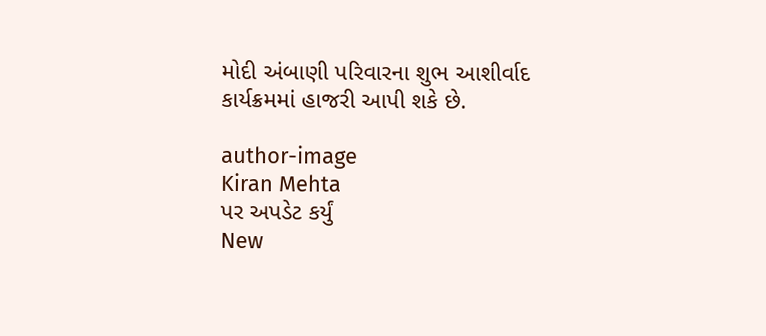મોદી અંબાણી પરિવારના શુભ આશીર્વાદ કાર્યક્રમમાં હાજરી આપી શકે છે.

author-image
Kiran Mehta
પર અપડેટ કર્યું
New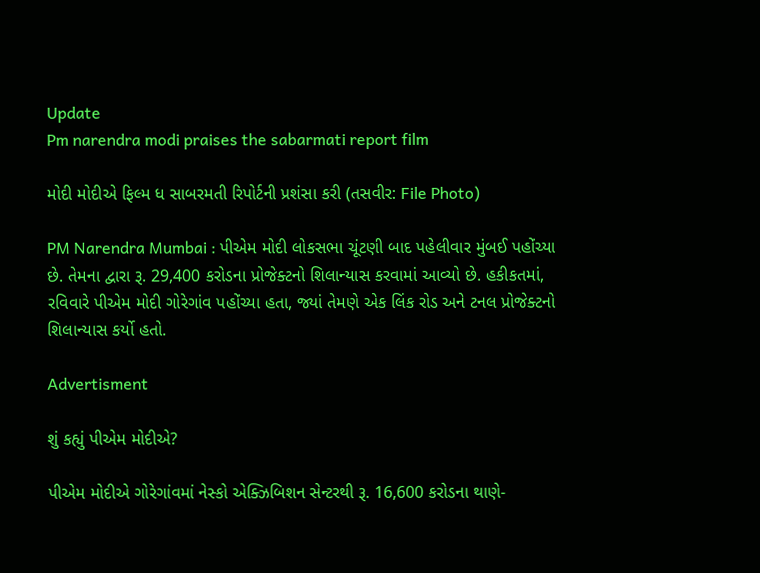Update
Pm narendra modi praises the sabarmati report film

મોદી મોદીએ ફિલ્મ ધ સાબરમતી રિપોર્ટની પ્રશંસા કરી (તસવીર: File Photo)

PM Narendra Mumbai : પીએમ મોદી લોકસભા ચૂંટણી બાદ પહેલીવાર મુંબઈ પહોંચ્યા છે. તેમના દ્વારા રૂ. 29,400 કરોડના પ્રોજેક્ટનો શિલાન્યાસ કરવામાં આવ્યો છે. હકીકતમાં, રવિવારે પીએમ મોદી ગોરેગાંવ પહોંચ્યા હતા, જ્યાં તેમણે એક લિંક રોડ અને ટનલ પ્રોજેક્ટનો શિલાન્યાસ કર્યો હતો.

Advertisment

શું કહ્યું પીએમ મોદીએ?

પીએમ મોદીએ ગોરેગાંવમાં નેસ્કો એક્ઝિબિશન સેન્ટરથી રૂ. 16,600 કરોડના થાણે-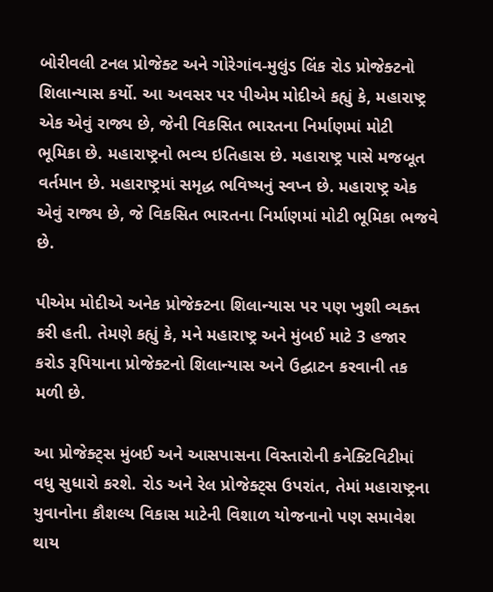બોરીવલી ટનલ પ્રોજેક્ટ અને ગોરેગાંવ-મુલુંડ લિંક રોડ પ્રોજેક્ટનો શિલાન્યાસ કર્યો. આ અવસર પર પીએમ મોદીએ કહ્યું કે, મહારાષ્ટ્ર એક એવું રાજ્ય છે, જેની વિકસિત ભારતના નિર્માણમાં મોટી ભૂમિકા છે. મહારાષ્ટ્રનો ભવ્ય ઇતિહાસ છે. મહારાષ્ટ્ર પાસે મજબૂત વર્તમાન છે. મહારાષ્ટ્રમાં સમૃદ્ધ ભવિષ્યનું સ્વપ્ન છે. મહારાષ્ટ્ર એક એવું રાજ્ય છે, જે વિકસિત ભારતના નિર્માણમાં મોટી ભૂમિકા ભજવે છે.

પીએમ મોદીએ અનેક પ્રોજેક્ટના શિલાન્યાસ પર પણ ખુશી વ્યક્ત કરી હતી. તેમણે કહ્યું કે, મને મહારાષ્ટ્ર અને મુંબઈ માટે 3 હજાર કરોડ રૂપિયાના પ્રોજેક્ટનો શિલાન્યાસ અને ઉદ્ઘાટન કરવાની તક મળી છે.

આ પ્રોજેક્ટ્સ મુંબઈ અને આસપાસના વિસ્તારોની કનેક્ટિવિટીમાં વધુ સુધારો કરશે. રોડ અને રેલ પ્રોજેક્ટ્સ ઉપરાંત, તેમાં મહારાષ્ટ્રના યુવાનોના કૌશલ્ય વિકાસ માટેની વિશાળ યોજનાનો પણ સમાવેશ થાય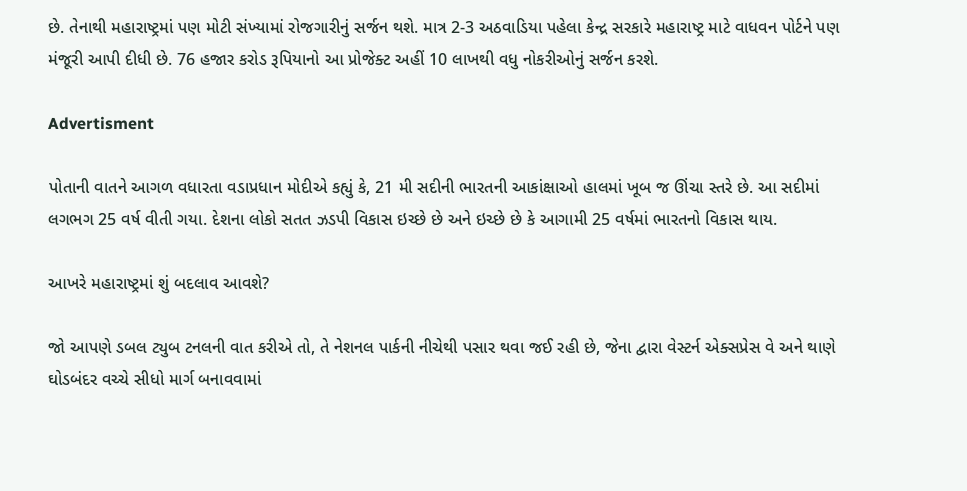છે. તેનાથી મહારાષ્ટ્રમાં પણ મોટી સંખ્યામાં રોજગારીનું સર્જન થશે. માત્ર 2-3 અઠવાડિયા પહેલા કેન્દ્ર સરકારે મહારાષ્ટ્ર માટે વાધવન પોર્ટને પણ મંજૂરી આપી દીધી છે. 76 હજાર કરોડ રૂપિયાનો આ પ્રોજેક્ટ અહીં 10 લાખથી વધુ નોકરીઓનું સર્જન કરશે.

Advertisment

પોતાની વાતને આગળ વધારતા વડાપ્રધાન મોદીએ કહ્યું કે, 21 મી સદીની ભારતની આકાંક્ષાઓ હાલમાં ખૂબ જ ઊંચા સ્તરે છે. આ સદીમાં લગભગ 25 વર્ષ વીતી ગયા. દેશના લોકો સતત ઝડપી વિકાસ ઇચ્છે છે અને ઇચ્છે છે કે આગામી 25 વર્ષમાં ભારતનો વિકાસ થાય.

આખરે મહારાષ્ટ્રમાં શું બદલાવ આવશે?

જો આપણે ડબલ ટ્યુબ ટનલની વાત કરીએ તો, તે નેશનલ પાર્કની નીચેથી પસાર થવા જઈ રહી છે, જેના દ્વારા વેસ્ટર્ન એક્સપ્રેસ વે અને થાણે ઘોડબંદર વચ્ચે સીધો માર્ગ બનાવવામાં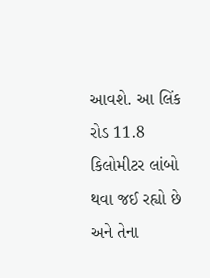આવશે. આ લિંક રોડ 11.8 કિલોમીટર લાંબો થવા જઈ રહ્યો છે અને તેના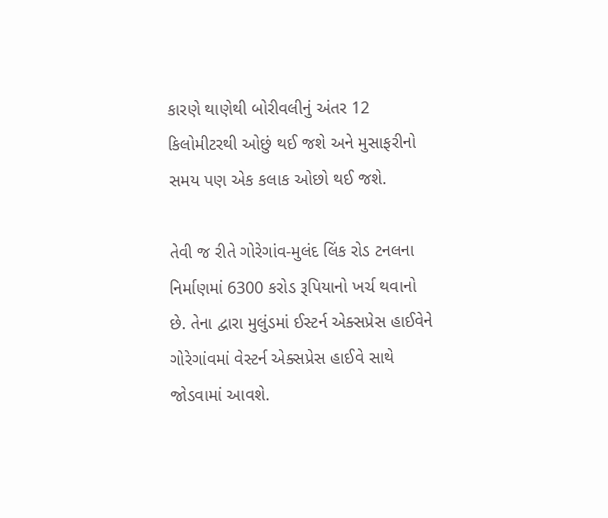કારણે થાણેથી બોરીવલીનું અંતર 12 કિલોમીટરથી ઓછું થઈ જશે અને મુસાફરીનો સમય પણ એક કલાક ઓછો થઈ જશે.

તેવી જ રીતે ગોરેગાંવ-મુલંદ લિંક રોડ ટનલના નિર્માણમાં 6300 કરોડ રૂપિયાનો ખર્ચ થવાનો છે. તેના દ્વારા મુલુંડમાં ઈસ્ટર્ન એક્સપ્રેસ હાઈવેને ગોરેગાંવમાં વેસ્ટર્ન એક્સપ્રેસ હાઈવે સાથે જોડવામાં આવશે.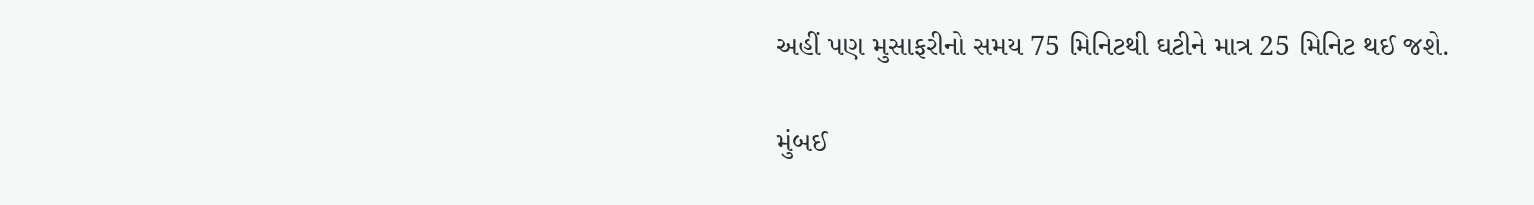અહીં પણ મુસાફરીનો સમય 75 મિનિટથી ઘટીને માત્ર 25 મિનિટ થઈ જશે.

મુંબઈ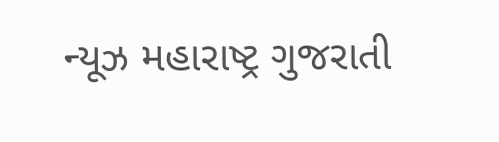ન્યૂઝ મહારાષ્ટ્ર ગુજરાતી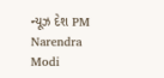ન્યૂઝ દેશ PM Narendra Modi